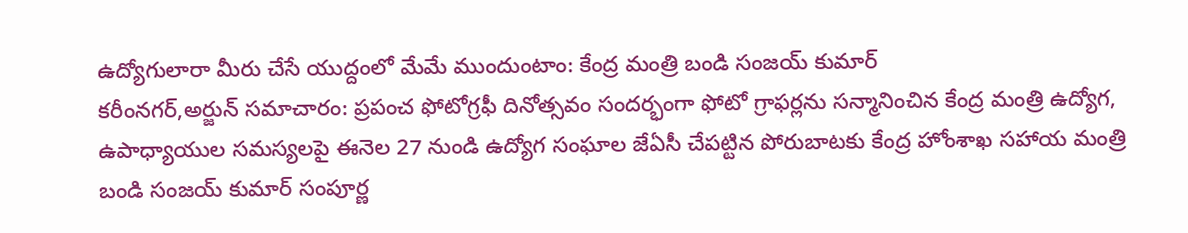ఉద్యోగులారా మీరు చేసే యుద్దంలో మేమే ముందుంటాం: కేంద్ర మంత్రి బండి సంజయ్ కుమార్
కరీంనగర్,అర్జున్ సమాచారం: ప్రపంచ ఫోటోగ్రఫీ దినోత్సవం సందర్భంగా ఫోటో గ్రాఫర్లను సన్మానించిన కేంద్ర మంత్రి ఉద్యోగ, ఉపాధ్యాయుల సమస్యలపై ఈనెల 27 నుండి ఉద్యోగ సంఘాల జేఏసీ చేపట్టిన పోరుబాటకు కేంద్ర హోంశాఖ సహాయ మంత్రి బండి సంజయ్ కుమార్ సంపూర్ణ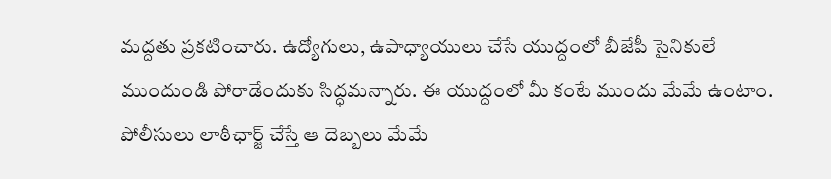మద్దతు ప్రకటించారు. ఉద్యోగులు, ఉపాధ్యాయులు చేసే యుద్దంలో బీజేపీ సైనికులే ముందుండి పోరాడేందుకు సిద్ధమన్నారు. ఈ యుద్దంలో మీ కంటే ముందు మేమే ఉంటాం. పోలీసులు లాఠీఛార్జ్ చేస్తే ఆ దెబ్బలు మేమే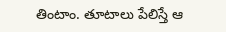తింటాం. తూటాలు పేలిస్తే ఆ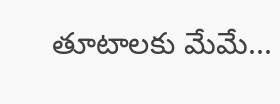తూటాలకు మేమే...